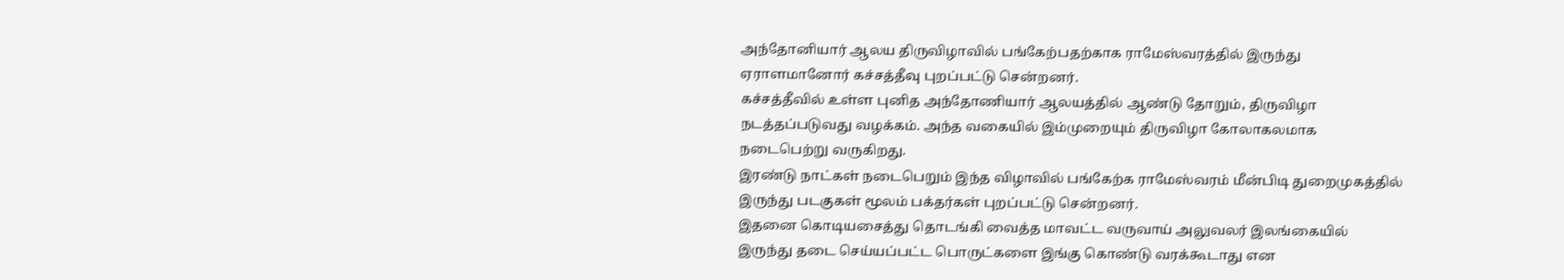அந்தோனியார் ஆலய திருவிழாவில் பங்கேற்பதற்காக ராமேஸ்வரத்தில் இருந்து ஏராளமானோர் கச்சத்தீவு புறப்பட்டு சென்றனர்.
கச்சத்தீவில் உள்ள புனித அந்தோணியார் ஆலயத்தில் ஆண்டு தோறும், திருவிழா நடத்தப்படுவது வழக்கம். அந்த வகையில் இம்முறையும் திருவிழா கோலாகலமாக நடைபெற்று வருகிறது.
இரண்டு நாட்கள் நடைபெறும் இந்த விழாவில் பங்கேற்க ராமேஸ்வரம் மீன்பிடி துறைமுகத்தில் இருந்து படகுகள் மூலம் பக்தர்கள் புறப்பட்டு சென்றனர்.
இதனை கொடியசைத்து தொடங்கி வைத்த மாவட்ட வருவாய் அலுவலர் இலங்கையில் இருந்து தடை செய்யப்பட்ட பொருட்களை இங்கு கொண்டு வரக்கூடாது என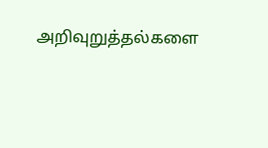அறிவுறுத்தல்களை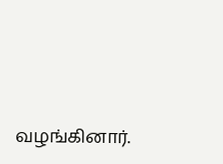வழங்கினார்.